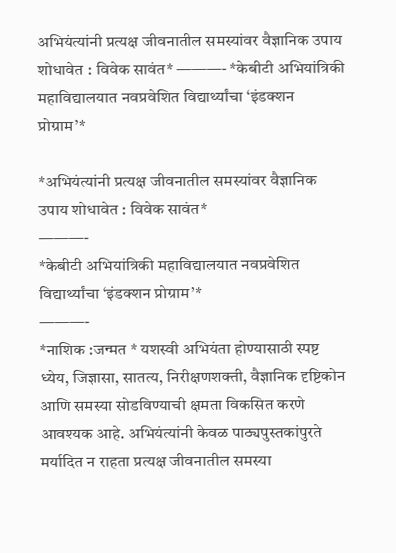अभियंत्यांनी प्रत्यक्ष जीवनातील समस्यांवर वैज्ञानिक उपाय शोधावेत : विवेक सावंत* ———- *केबीटी अभियांत्रिकी महाविद्यालयात नवप्रवेशित विद्यार्थ्यांचा ‘इंडक्शन प्रोग्राम’*

*अभियंत्यांनी प्रत्यक्ष जीवनातील समस्यांवर वैज्ञानिक उपाय शोधावेत : विवेक सावंत*
———-
*केबीटी अभियांत्रिकी महाविद्यालयात नवप्रवेशित विद्यार्थ्यांचा ‘इंडक्शन प्रोग्राम’*
———-
*नाशिक :जन्मत * यशस्वी अभियंता होण्यासाठी स्पष्ट ध्येय, जिज्ञासा, सातत्य, निरीक्षणशक्ती, वैज्ञानिक दृष्टिकोन आणि समस्या सोडविण्याची क्षमता विकसित करणे आवश्यक आहे. अभियंत्यांनी केवळ पाठ्यपुस्तकांपुरते मर्यादित न राहता प्रत्यक्ष जीवनातील समस्या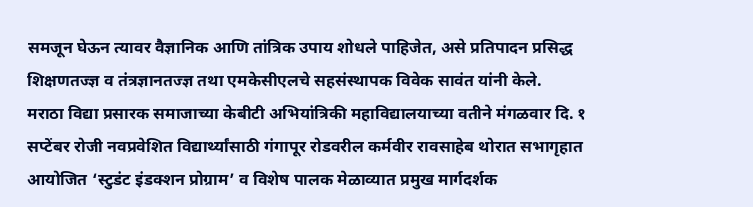समजून घेऊन त्यावर वैज्ञानिक आणि तांत्रिक उपाय शोधले पाहिजेत, असे प्रतिपादन प्रसिद्ध शिक्षणतज्ज्ञ व तंत्रज्ञानतज्ज्ञ तथा एमकेसीएलचे सहसंस्थापक विवेक सावंत यांनी केले.
मराठा विद्या प्रसारक समाजाच्या केबीटी अभियांत्रिकी महाविद्यालयाच्या वतीने मंगळवार दि. १ सप्टेंबर रोजी नवप्रवेशित विद्यार्थ्यांसाठी गंगापूर रोडवरील कर्मवीर रावसाहेब थोरात सभागृहात आयोजित ‘स्टुडंट इंडक्शन प्रोग्राम’ व विशेष पालक मेळाव्यात प्रमुख मार्गदर्शक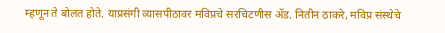म्हणून ते बोलत होते. याप्रसंगी व्यासपीठावर मविप्रचे सरचिटणीस ॲड. नितीन ठाकरे, मविप्र संस्थेचे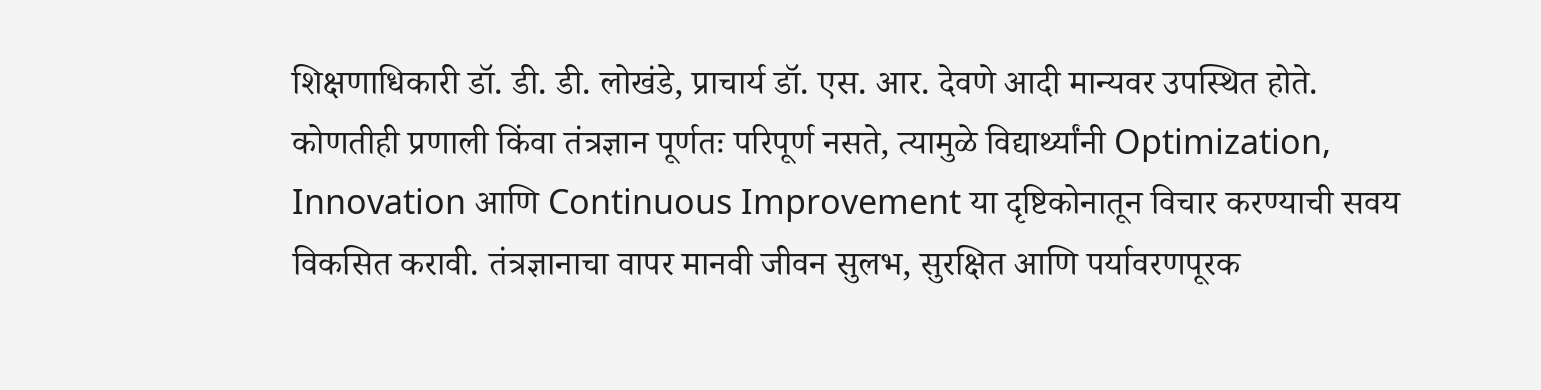शिक्षणाधिकारी डॉ. डी. डी. लोखंडे, प्राचार्य डॉ. एस. आर. देवणे आदी मान्यवर उपस्थित होते.
कोणतीही प्रणाली किंवा तंत्रज्ञान पूर्णतः परिपूर्ण नसते, त्यामुळे विद्यार्थ्यांनी Optimization, Innovation आणि Continuous Improvement या दृष्टिकोनातून विचार करण्याची सवय विकसित करावी. तंत्रज्ञानाचा वापर मानवी जीवन सुलभ, सुरक्षित आणि पर्यावरणपूरक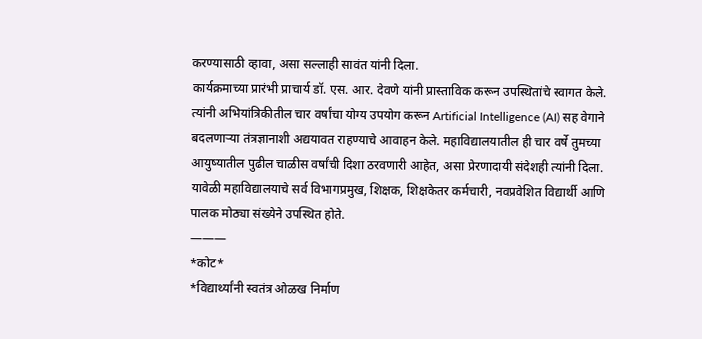करण्यासाठी व्हावा, असा सल्लाही सावंत यांनी दिला.
कार्यक्रमाच्या प्रारंभी प्राचार्य डॉ. एस. आर. देवणे यांनी प्रास्ताविक करून उपस्थितांचे स्वागत केले. त्यांनी अभियांत्रिकीतील चार वर्षांचा योग्य उपयोग करून Artificial Intelligence (AI) सह वेगाने बदलणाऱ्या तंत्रज्ञानाशी अद्ययावत राहण्याचे आवाहन केले. महाविद्यालयातील ही चार वर्षे तुमच्या आयुष्यातील पुढील चाळीस वर्षांची दिशा ठरवणारी आहेत, असा प्रेरणादायी संदेशही त्यांनी दिला. यावेळी महाविद्यालयाचे सर्व विभागप्रमुख, शिक्षक, शिक्षकेतर कर्मचारी, नवप्रवेशित विद्यार्थी आणि पालक मोठ्या संख्येने उपस्थित होते.
———
*कोट*
*विद्यार्थ्यांनी स्वतंत्र ओळख निर्माण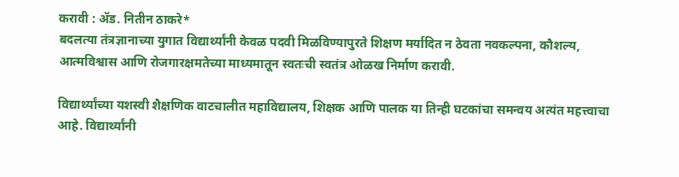करावी : ॲड. नितीन ठाकरे*
बदलत्या तंत्रज्ञानाच्या युगात विद्यार्थ्यांनी केवळ पदवी मिळविण्यापुरते शिक्षण मर्यादित न ठेवता नवकल्पना, कौशल्य, आत्मविश्वास आणि रोजगारक्षमतेच्या माध्यमातून स्वतःची स्वतंत्र ओळख निर्माण करावी.

विद्यार्थ्यांच्या यशस्वी शैक्षणिक वाटचालीत महाविद्यालय, शिक्षक आणि पालक या तिन्ही घटकांचा समन्वय अत्यंत महत्त्वाचा आहे. विद्यार्थ्यांनी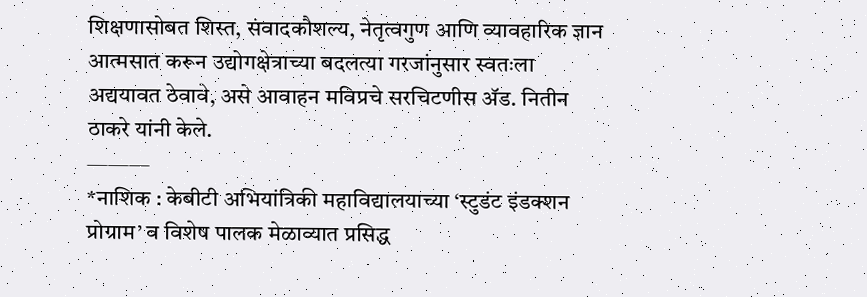शिक्षणासोबत शिस्त, संवादकौशल्य, नेतृत्वगुण आणि व्यावहारिक ज्ञान आत्मसात करून उद्योगक्षेत्राच्या बदलत्या गरजांनुसार स्वतःला अद्ययावत ठेवावे, असे आवाहन मविप्रचे सरचिटणीस ॲड. नितीन ठाकरे यांनी केले.
———
*नाशिक : केबीटी अभियांत्रिकी महाविद्यालयाच्या ‘स्टुडंट इंडक्शन प्रोग्राम’ व विशेष पालक मेळाव्यात प्रसिद्ध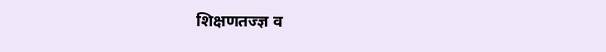शिक्षणतज्ज्ञ व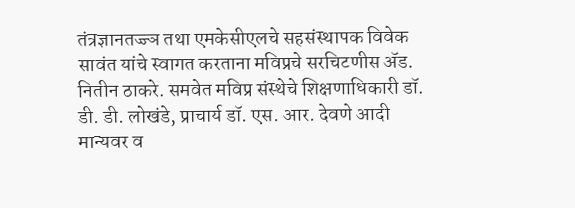तंत्रज्ञानतज्ज्ञ तथा एमकेसीएलचे सहसंस्थापक विवेक सावंत यांचे स्वागत करताना मविप्रचे सरचिटणीस ॲड. नितीन ठाकरे. समवेत मविप्र संस्थेचे शिक्षणाधिकारी डॉ. डी. डी. लोखंडे, प्राचार्य डॉ. एस. आर. देवणे आदी मान्यवर व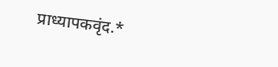प्राध्यापकवृंद.*